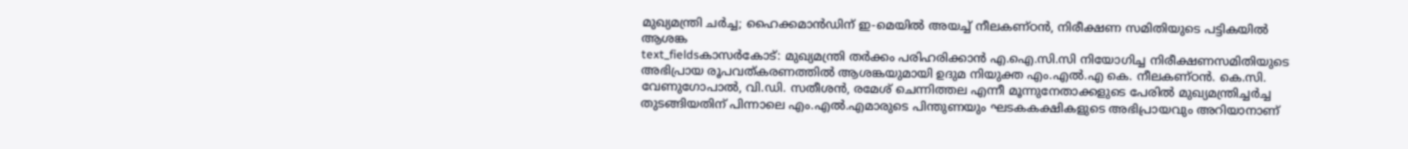മുഖ്യമന്ത്രി ചർച്ച; ഹൈക്കമാൻഡിന് ഇ-മെയിൽ അയച്ച് നീലകണ്ഠൻ, നിരീക്ഷണ സമിതിയുടെ പട്ടികയിൽ ആശങ്ക
text_fieldsകാസർകോട്: മുഖ്യമന്ത്രി തർക്കം പരിഹരിക്കാൻ എ.ഐ.സി.സി നിയോഗിച്ച നിരീക്ഷണസമിതിയുടെ അഭിപ്രായ രൂപവത്കരണത്തിൽ ആശങ്കയുമായി ഉദുമ നിയുക്ത എം.എൽ.എ കെ. നീലകണ്ഠൻ. കെ.സി. വേണുഗോപാൽ, വി.ഡി. സതീശൻ, രമേശ് ചെന്നിത്തല എന്നീ മൂന്നുനേതാക്കളുടെ പേരിൽ മുഖ്യമന്ത്രിച്ചർച്ച തുടങ്ങിയതിന് പിന്നാലെ എം.എൽ.എമാരുടെ പിന്തുണയും ഘടകകക്ഷികളുടെ അഭിപ്രായവും അറിയാനാണ്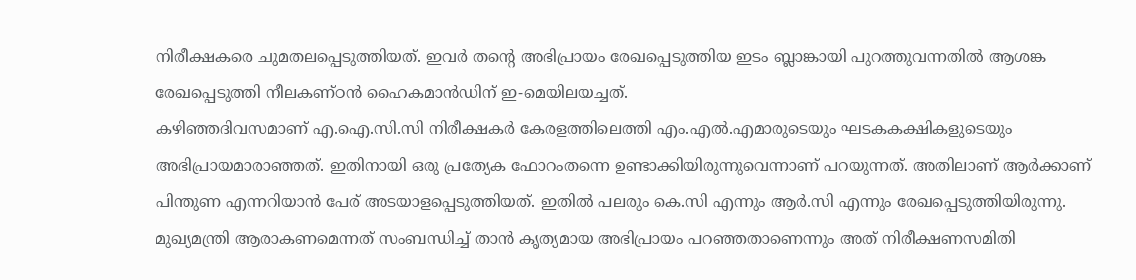നിരീക്ഷകരെ ചുമതലപ്പെടുത്തിയത്. ഇവർ തന്റെ അഭിപ്രായം രേഖപ്പെടുത്തിയ ഇടം ബ്ലാങ്കായി പുറത്തുവന്നതിൽ ആശങ്ക രേഖപ്പെടുത്തി നീലകണ്ഠൻ ഹൈകമാൻഡിന് ഇ-മെയിലയച്ചത്.
കഴിഞ്ഞദിവസമാണ് എ.ഐ.സി.സി നിരീക്ഷകർ കേരളത്തിലെത്തി എം.എൽ.എമാരുടെയും ഘടകകക്ഷികളുടെയും അഭിപ്രായമാരാഞ്ഞത്. ഇതിനായി ഒരു പ്രത്യേക ഫോറംതന്നെ ഉണ്ടാക്കിയിരുന്നുവെന്നാണ് പറയുന്നത്. അതിലാണ് ആർക്കാണ് പിന്തുണ എന്നറിയാൻ പേര് അടയാളപ്പെടുത്തിയത്. ഇതിൽ പലരും കെ.സി എന്നും ആർ.സി എന്നും രേഖപ്പെടുത്തിയിരുന്നു.
മുഖ്യമന്ത്രി ആരാകണമെന്നത് സംബന്ധിച്ച് താൻ കൃത്യമായ അഭിപ്രായം പറഞ്ഞതാണെന്നും അത് നിരീക്ഷണസമിതി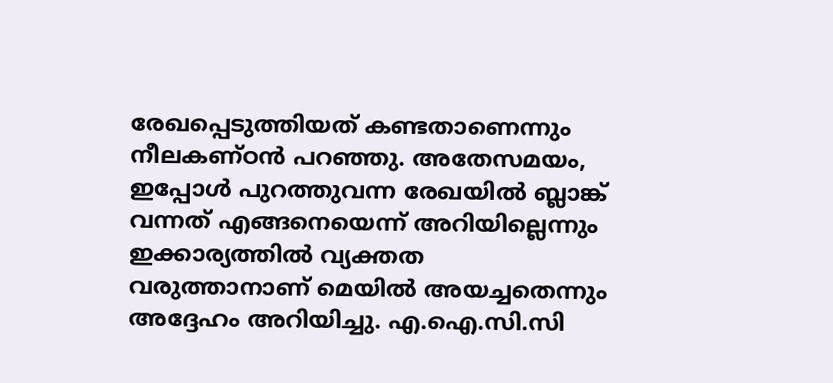രേഖപ്പെടുത്തിയത് കണ്ടതാണെന്നും നീലകണ്ഠൻ പറഞ്ഞു. അതേസമയം, ഇപ്പോൾ പുറത്തുവന്ന രേഖയിൽ ബ്ലാങ്ക് വന്നത് എങ്ങനെയെന്ന് അറിയില്ലെന്നും ഇക്കാര്യത്തിൽ വ്യക്തത വരുത്താനാണ് മെയിൽ അയച്ചതെന്നും അദ്ദേഹം അറിയിച്ചു. എ.ഐ.സി.സി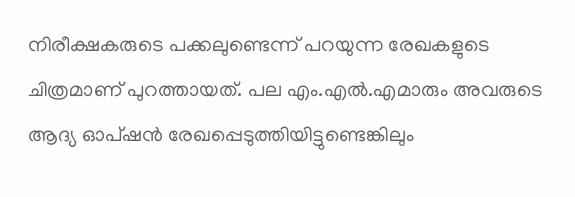നിരീക്ഷകരുടെ പക്കലുണ്ടെന്ന് പറയുന്ന രേഖകളുടെ ചിത്രമാണ് പുറത്തായത്. പല എം.എൽ.എമാരും അവരുടെ ആദ്യ ഓപ്ഷൻ രേഖപ്പെടുത്തിയിട്ടുണ്ടെങ്കിലും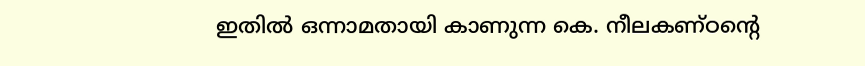ഇതിൽ ഒന്നാമതായി കാണുന്ന കെ. നീലകണ്ഠന്റെ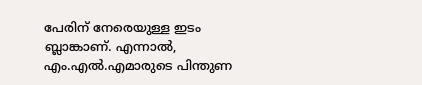പേരിന് നേരെയുള്ള ഇടം ബ്ലാങ്കാണ്. എന്നാൽ, എം.എൽ.എമാരുടെ പിന്തുണ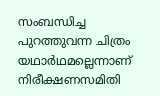സംബന്ധിച്ച പുറത്തുവന്ന ചിത്രം യഥാർഥമല്ലെന്നാണ് നിരീക്ഷണസമിതി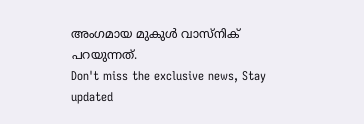അംഗമായ മുകുൾ വാസ്നിക് പറയുന്നത്.
Don't miss the exclusive news, Stay updated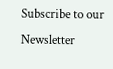Subscribe to our Newsletter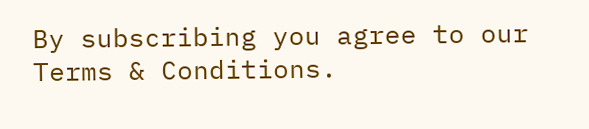By subscribing you agree to our Terms & Conditions.